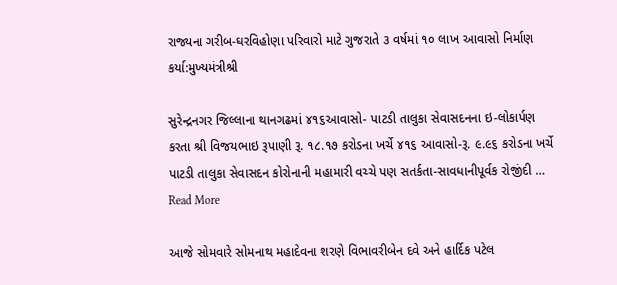રાજ્યના ગરીબ-ઘરવિહોણા પરિવારો માટે ગુજરાતે ૩ વર્ષમાં ૧૦ લાખ આવાસો નિર્માણ કર્યા:મુખ્યમંત્રીશ્રી

સુરેન્દ્રનગર જિલ્લાના થાનગઢમાં ૪૧૬આવાસો- પાટડી તાલુકા સેવાસદનના ઇ-લોકાર્પણ કરતા શ્રી વિજયભાઇ રૂપાણી રૂ. ૧૮.૧૭ કરોડના ખર્ચે ૪૧૬ આવાસો-રૂ. ૯.૯૬ કરોડના ખર્ચે પાટડી તાલુકા સેવાસદન કોરોનાની મહામારી વચ્ચે પણ સતર્કતા-સાવધાનીપૂર્વક રોજીંદી … Read More

આજે સોમવારે સોમનાથ મહાદેવના શરણે વિભાવરીબેન દવે અને હાર્દિક પટેલ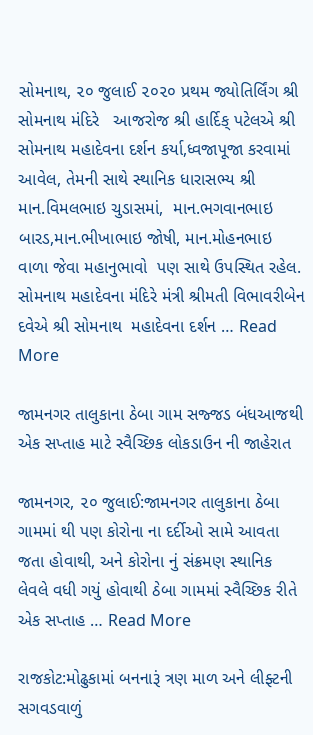સોમનાથ, ૨૦ જુલાઈ ૨૦૨૦ પ્રથમ જ્યોતિર્લિંગ શ્રી સોમનાથ મંદિરે   આજરોજ શ્રી હાર્દિક્ પટેલએ શ્રી સોમનાથ મહાદેવના દર્શન કર્યા,ધ્વજાપૂજા કરવામાં આવેલ, તેમની સાથે સ્થાનિક ધારાસભ્ય શ્રી માન.વિમલભાઇ ચુડાસમાં,  માન.ભગવાનભાઇ બારડ,માન.ભીખાભાઇ જોષી, માન.મોહનભાઇ વાળા જેવા મહાનુભાવો  પણ સાથે ઉપસ્થિત રહેલ. સોમનાથ મહાદેવના મંદિરે મંત્રી શ્રીમતી વિભાવરીબેન દવેએ શ્રી સોમનાથ  મહાદેવના દર્શન … Read More

જામનગર તાલુકાના ઠેબા ગામ સજ્જડ બંધઆજથી એક સપ્તાહ માટે સ્વૈચ્છિક લોકડાઉન ની જાહેરાત

જામનગર, ૨૦ જુલાઈ:જામનગર તાલુકાના ઠેબા ગામમાં થી પણ કોરોના ના દર્દીઓ સામે આવતા જતા હોવાથી, અને કોરોના નું સંક્રમણ સ્થાનિક લેવલે વધી ગયું હોવાથી ઠેબા ગામમાં સ્વૈચ્છિક રીતે એક સપ્તાહ … Read More

રાજકોટ:મોઢુકામાં બનનારૂં ત્રણ માળ અને લીફ્ટની સગવડવાળું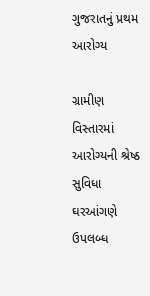ગુજરાતનું પ્રથમ આરોગ્ય

ગ્રામીણ વિસ્તારમાં આરોગ્યની શ્રેષ્ઠ સુવિધા ઘરઆંગણે ઉપલબ્ધ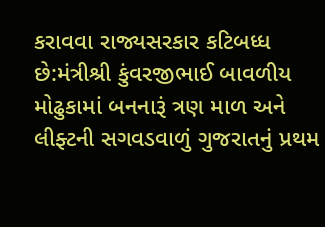કરાવવા રાજ્યસરકાર કટિબધ્ધ છે:મંત્રીશ્રી કુંવરજીભાઈ બાવળીય મોઢુકામાં બનનારૂં ત્રણ માળ અને લીફ્ટની સગવડવાળું ગુજરાતનું પ્રથમ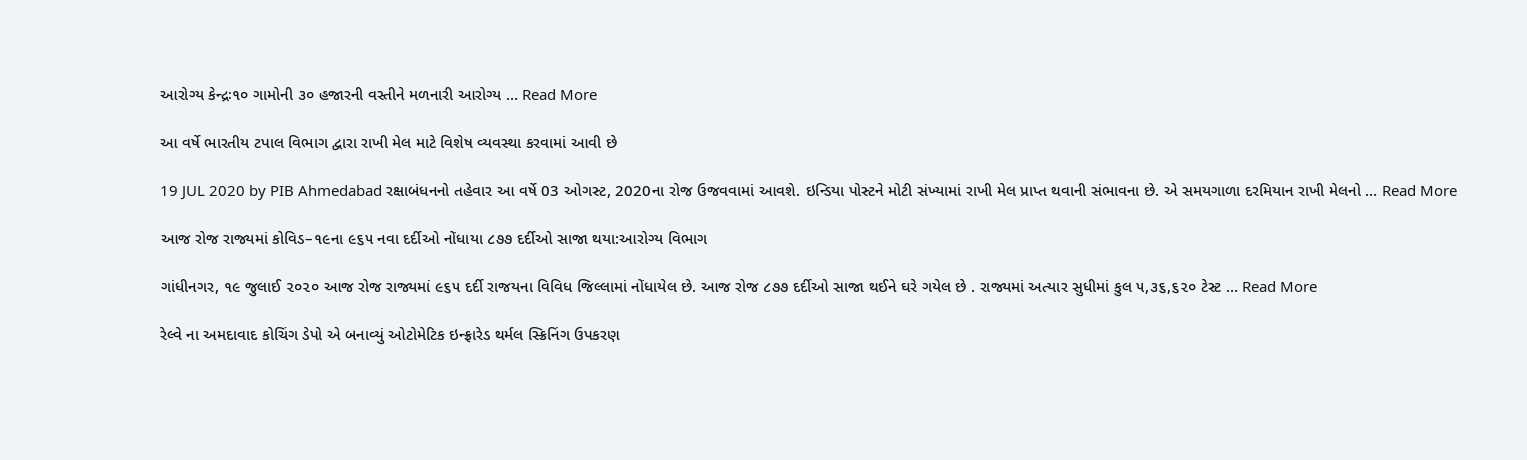આરોગ્ય કેન્દ્રઃ૧૦ ગામોની ૩૦ હજારની વસ્તીને મળનારી આરોગ્ય … Read More

આ વર્ષે ભારતીય ટપાલ વિભાગ દ્વારા રાખી મેલ માટે વિશેષ વ્યવસ્થા કરવામાં આવી છે

19 JUL 2020 by PIB Ahmedabad રક્ષાબંધનનો તહેવાર આ વર્ષે 03 ઓગસ્ટ, 2020ના રોજ ઉજવવામાં આવશે. ઇન્ડિયા પોસ્ટને મોટી સંખ્યામાં રાખી મેલ પ્રાપ્ત થવાની સંભાવના છે. એ સમયગાળા દરમિયાન રાખી મેલનો … Read More

આજ રોજ રાજ્યમાં કોવિડ–૧૯ના ૯૬૫ નવા દર્દીઓ નોંધાયા ૮૭૭ દર્દીઓ સાજા થયા:આરોગ્ય વિભાગ

ગાંધીનગર, ૧૯ જુલાઈ ૨૦૨૦ આજ રોજ રાજ્યમાં ૯૬૫ દર્દી રાજયના વિવિધ જિલ્લામાં નોંધાયેલ છે. આજ રોજ ૮૭૭ દર્દીઓ સાજા થઈને ઘરે ગયેલ છે . રાજ્યમાં અત્યાર સુધીમાં કુલ ૫,૩૬,૬૨૦ ટેસ્ટ … Read More

રેલ્વે ના અમદાવાદ કોચિંગ ડેપો એ બનાવ્યું ઓટોમેટિક ઇન્ફ્રારેડ થર્મલ સ્ક્રિનિંગ ઉપકરણ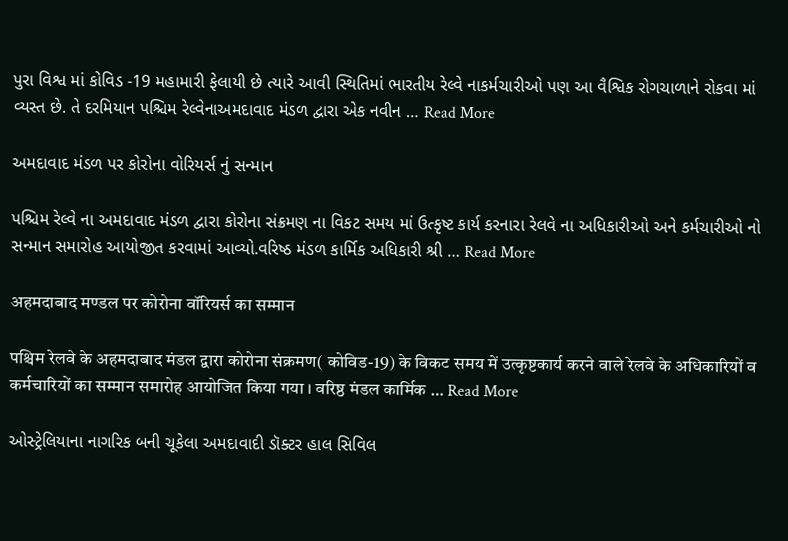પુરા વિશ્વ માં કોવિડ -19 મહામારી ફેલાયી છે ત્યારે આવી સ્થિતિમાં ભારતીય રેલ્વે નાકર્મચારીઓ પણ આ વૈશ્વિક રોગચાળાને રોકવા માં વ્યસ્ત છે. તે દરમિયાન પશ્ચિમ રેલ્વેનાઅમદાવાદ મંડળ દ્વારા એક નવીન … Read More

અમદાવાદ મંડળ પર કોરોના વોરિયર્સ નું સન્માન

પશ્ચિમ રેલ્વે ના અમદાવાદ મંડળ દ્વારા કોરોના સંક્રમણ ના વિકટ સમય માં ઉત્કૃષ્ટ કાર્ય કરનારા રેલવે ના અધિકારીઓ અને કર્મચારીઓ નો સન્માન સમારોહ આયોજીત કરવામાં આવ્યો.વરિષ્ઠ મંડળ કાર્મિક અધિકારી શ્રી … Read More

अहमदाबाद मण्डल पर कोरोना वॉरियर्स का सम्मान

पश्चिम रेलवे के अहमदाबाद मंडल द्वारा कोरोना संक्रमण( कोविड-19) के विकट समय में उत्कृष्टकार्य करने वाले रेलवे के अधिकारियों व कर्मचारियों का सम्मान समारोह आयोजित किया गया । वरिष्ठ मंडल कार्मिक … Read More

ઓસ્ટ્રેલિયાના નાગરિક બની ચૂકેલા અમદાવાદી ડૉક્ટર હાલ સિવિલ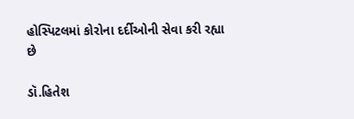હોસ્પિટલમાં કોરોના દર્દીઓની સેવા કરી રહ્યા છે

ડૉ.હિતેશ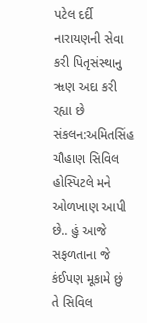પટેલ દર્દી નારાયણની સેવા કરી પિતૃસંસ્થાનુ ૠણ અદા કરી રહ્યા છે સંકલન:અમિતસિંહ ચૌહાણ સિવિલ હોસ્પિટલે મને ઓળખાણ આપી છે.. હું આજે સફળતાના જે કંઈપણ મૂકામે છું તે સિવિલ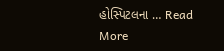હોસ્પિટલના … Read More